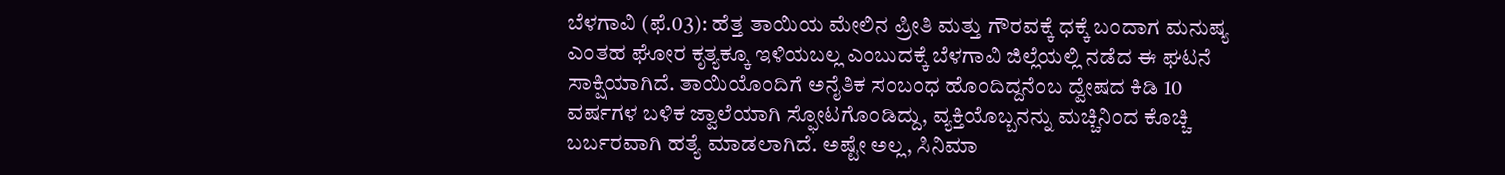ಬೆಳಗಾವಿ (ಫೆ.03): ಹೆತ್ತ ತಾಯಿಯ ಮೇಲಿನ ಪ್ರೀತಿ ಮತ್ತು ಗೌರವಕ್ಕೆ ಧಕ್ಕೆ ಬಂದಾಗ ಮನುಷ್ಯ ಎಂತಹ ಘೋರ ಕೃತ್ಯಕ್ಕೂ ಇಳಿಯಬಲ್ಲ ಎಂಬುದಕ್ಕೆ ಬೆಳಗಾವಿ ಜಿಲ್ಲೆಯಲ್ಲಿ ನಡೆದ ಈ ಘಟನೆ ಸಾಕ್ಷಿಯಾಗಿದೆ. ತಾಯಿಯೊಂದಿಗೆ ಅನೈತಿಕ ಸಂಬಂಧ ಹೊಂದಿದ್ದನೆಂಬ ದ್ವೇಷದ ಕಿಡಿ 10 ವರ್ಷಗಳ ಬಳಿಕ ಜ್ವಾಲೆಯಾಗಿ ಸ್ಫೋಟಗೊಂಡಿದ್ದು, ವ್ಯಕ್ತಿಯೊಬ್ಬನನ್ನು ಮಚ್ಚಿನಿಂದ ಕೊಚ್ಚಿ ಬರ್ಬರವಾಗಿ ಹತ್ಯೆ ಮಾಡಲಾಗಿದೆ. ಅಷ್ಟೇ ಅಲ್ಲ, ಸಿನಿಮಾ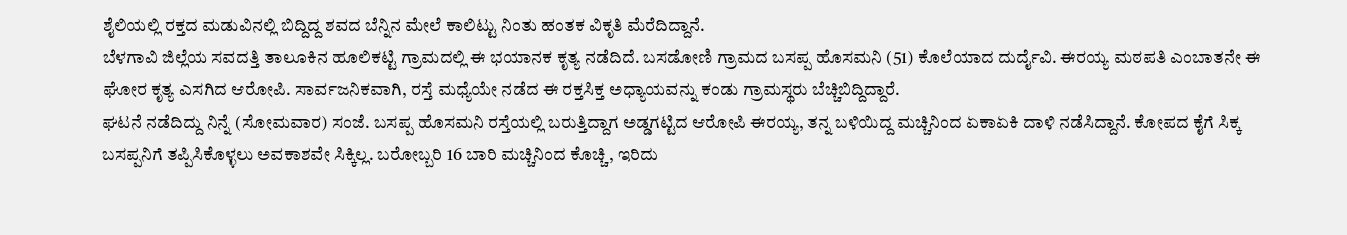ಶೈಲಿಯಲ್ಲಿ ರಕ್ತದ ಮಡುವಿನಲ್ಲಿ ಬಿದ್ದಿದ್ದ ಶವದ ಬೆನ್ನಿನ ಮೇಲೆ ಕಾಲಿಟ್ಟು ನಿಂತು ಹಂತಕ ವಿಕೃತಿ ಮೆರೆದಿದ್ದಾನೆ.
ಬೆಳಗಾವಿ ಜಿಲ್ಲೆಯ ಸವದತ್ತಿ ತಾಲೂಕಿನ ಹೂಲಿಕಟ್ಟಿ ಗ್ರಾಮದಲ್ಲಿ ಈ ಭಯಾನಕ ಕೃತ್ಯ ನಡೆದಿದೆ. ಬಸಡೋಣಿ ಗ್ರಾಮದ ಬಸಪ್ಪ ಹೊಸಮನಿ (51) ಕೊಲೆಯಾದ ದುರ್ದೈವಿ. ಈರಯ್ಯ ಮಠಪತಿ ಎಂಬಾತನೇ ಈ ಘೋರ ಕೃತ್ಯ ಎಸಗಿದ ಆರೋಪಿ. ಸಾರ್ವಜನಿಕವಾಗಿ, ರಸ್ತೆ ಮಧ್ಯೆಯೇ ನಡೆದ ಈ ರಕ್ತಸಿಕ್ತ ಅಧ್ಯಾಯವನ್ನು ಕಂಡು ಗ್ರಾಮಸ್ಥರು ಬೆಚ್ಚಿಬಿದ್ದಿದ್ದಾರೆ.
ಘಟನೆ ನಡೆದಿದ್ದು ನಿನ್ನೆ (ಸೋಮವಾರ) ಸಂಜೆ. ಬಸಪ್ಪ ಹೊಸಮನಿ ರಸ್ತೆಯಲ್ಲಿ ಬರುತ್ತಿದ್ದಾಗ ಅಡ್ಡಗಟ್ಟಿದ ಆರೋಪಿ ಈರಯ್ಯ, ತನ್ನ ಬಳಿಯಿದ್ದ ಮಚ್ಚಿನಿಂದ ಏಕಾಏಕಿ ದಾಳಿ ನಡೆಸಿದ್ದಾನೆ. ಕೋಪದ ಕೈಗೆ ಸಿಕ್ಕ ಬಸಪ್ಪನಿಗೆ ತಪ್ಪಿಸಿಕೊಳ್ಳಲು ಅವಕಾಶವೇ ಸಿಕ್ಕಿಲ್ಲ. ಬರೋಬ್ಬರಿ 16 ಬಾರಿ ಮಚ್ಚಿನಿಂದ ಕೊಚ್ಚಿ, ಇರಿದು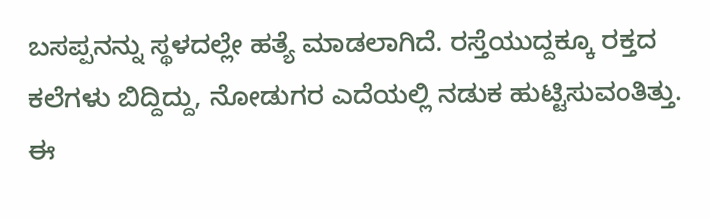ಬಸಪ್ಪನನ್ನು ಸ್ಥಳದಲ್ಲೇ ಹತ್ಯೆ ಮಾಡಲಾಗಿದೆ. ರಸ್ತೆಯುದ್ದಕ್ಕೂ ರಕ್ತದ ಕಲೆಗಳು ಬಿದ್ದಿದ್ದು, ನೋಡುಗರ ಎದೆಯಲ್ಲಿ ನಡುಕ ಹುಟ್ಟಿಸುವಂತಿತ್ತು.
ಈ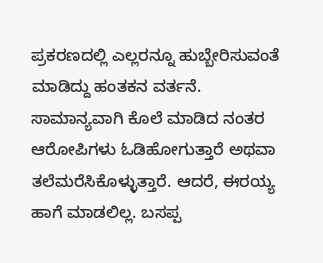ಪ್ರಕರಣದಲ್ಲಿ ಎಲ್ಲರನ್ನೂ ಹುಬ್ಬೇರಿಸುವಂತೆ ಮಾಡಿದ್ದು ಹಂತಕನ ವರ್ತನೆ. ಸಾಮಾನ್ಯವಾಗಿ ಕೊಲೆ ಮಾಡಿದ ನಂತರ ಆರೋಪಿಗಳು ಓಡಿಹೋಗುತ್ತಾರೆ ಅಥವಾ ತಲೆಮರೆಸಿಕೊಳ್ಳುತ್ತಾರೆ. ಆದರೆ, ಈರಯ್ಯ ಹಾಗೆ ಮಾಡಲಿಲ್ಲ. ಬಸಪ್ಪ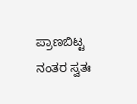ಪ್ರಾಣಬಿಟ್ಟ ನಂತರ ಸ್ವತಃ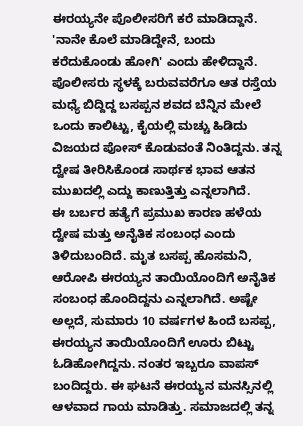ಈರಯ್ಯನೇ ಪೊಲೀಸರಿಗೆ ಕರೆ ಮಾಡಿದ್ದಾನೆ. 'ನಾನೇ ಕೊಲೆ ಮಾಡಿದ್ದೇನೆ, ಬಂದು ಕರೆದುಕೊಂಡು ಹೋಗಿ' ಎಂದು ಹೇಳಿದ್ದಾನೆ. ಪೊಲೀಸರು ಸ್ಥಳಕ್ಕೆ ಬರುವವರೆಗೂ ಆತ ರಸ್ತೆಯ ಮಧ್ಯೆ ಬಿದ್ದಿದ್ದ ಬಸಪ್ಪನ ಶವದ ಬೆನ್ನಿನ ಮೇಲೆ ಒಂದು ಕಾಲಿಟ್ಟು, ಕೈಯಲ್ಲಿ ಮಚ್ಚು ಹಿಡಿದು ವಿಜಯದ ಪೋಸ್ ಕೊಡುವಂತೆ ನಿಂತಿದ್ದನು. ತನ್ನ ದ್ವೇಷ ತೀರಿಸಿಕೊಂಡ ಸಾರ್ಥಕ ಭಾವ ಆತನ ಮುಖದಲ್ಲಿ ಎದ್ದು ಕಾಣುತ್ತಿತ್ತು ಎನ್ನಲಾಗಿದೆ.
ಈ ಬರ್ಬರ ಹತ್ಯೆಗೆ ಪ್ರಮುಖ ಕಾರಣ ಹಳೆಯ ದ್ವೇಷ ಮತ್ತು ಅನೈತಿಕ ಸಂಬಂಧ ಎಂದು ತಿಳಿದುಬಂದಿದೆ. ಮೃತ ಬಸಪ್ಪ ಹೊಸಮನಿ, ಆರೋಪಿ ಈರಯ್ಯನ ತಾಯಿಯೊಂದಿಗೆ ಅನೈತಿಕ ಸಂಬಂಧ ಹೊಂದಿದ್ದನು ಎನ್ನಲಾಗಿದೆ. ಅಷ್ಟೇ ಅಲ್ಲದೆ, ಸುಮಾರು 10 ವರ್ಷಗಳ ಹಿಂದೆ ಬಸಪ್ಪ, ಈರಯ್ಯನ ತಾಯಿಯೊಂದಿಗೆ ಊರು ಬಿಟ್ಟು ಓಡಿಹೋಗಿದ್ದನು. ನಂತರ ಇಬ್ಬರೂ ವಾಪಸ್ ಬಂದಿದ್ದರು. ಈ ಘಟನೆ ಈರಯ್ಯನ ಮನಸ್ಸಿನಲ್ಲಿ ಆಳವಾದ ಗಾಯ ಮಾಡಿತ್ತು. ಸಮಾಜದಲ್ಲಿ ತನ್ನ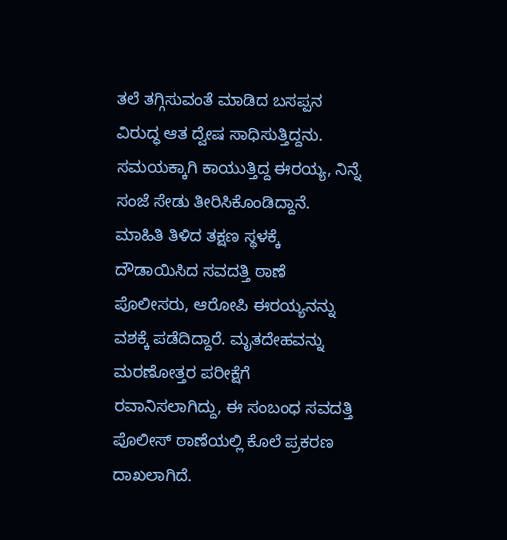ತಲೆ ತಗ್ಗಿಸುವಂತೆ ಮಾಡಿದ ಬಸಪ್ಪನ ವಿರುದ್ಧ ಆತ ದ್ವೇಷ ಸಾಧಿಸುತ್ತಿದ್ದನು. ಸಮಯಕ್ಕಾಗಿ ಕಾಯುತ್ತಿದ್ದ ಈರಯ್ಯ, ನಿನ್ನೆ ಸಂಜೆ ಸೇಡು ತೀರಿಸಿಕೊಂಡಿದ್ದಾನೆ.
ಮಾಹಿತಿ ತಿಳಿದ ತಕ್ಷಣ ಸ್ಥಳಕ್ಕೆ ದೌಡಾಯಿಸಿದ ಸವದತ್ತಿ ಠಾಣೆ ಪೊಲೀಸರು, ಆರೋಪಿ ಈರಯ್ಯನನ್ನು ವಶಕ್ಕೆ ಪಡೆದಿದ್ದಾರೆ. ಮೃತದೇಹವನ್ನು ಮರಣೋತ್ತರ ಪರೀಕ್ಷೆಗೆ ರವಾನಿಸಲಾಗಿದ್ದು, ಈ ಸಂಬಂಧ ಸವದತ್ತಿ ಪೊಲೀಸ್ ಠಾಣೆಯಲ್ಲಿ ಕೊಲೆ ಪ್ರಕರಣ ದಾಖಲಾಗಿದೆ.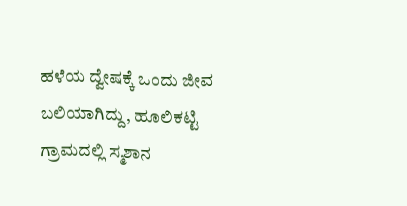ಹಳೆಯ ದ್ವೇಷಕ್ಕೆ ಒಂದು ಜೀವ ಬಲಿಯಾಗಿದ್ದು, ಹೂಲಿಕಟ್ಟಿ ಗ್ರಾಮದಲ್ಲಿ ಸ್ಮಶಾನ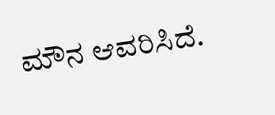ಮೌನ ಆವರಿಸಿದೆ.